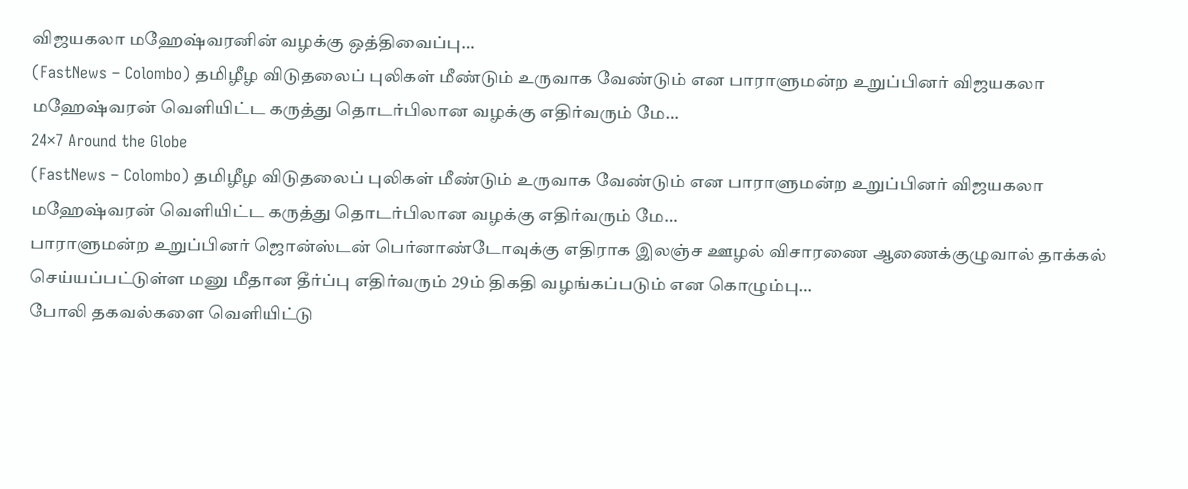விஜயகலா மஹேஷ்வரனின் வழக்கு ஒத்திவைப்பு…
(FastNews – Colombo) தமிழீழ விடுதலைப் புலிகள் மீண்டும் உருவாக வேண்டும் என பாராளுமன்ற உறுப்பினர் விஜயகலா மஹேஷ்வரன் வெளியிட்ட கருத்து தொடர்பிலான வழக்கு எதிர்வரும் மே…
24×7 Around the Globe
(FastNews – Colombo) தமிழீழ விடுதலைப் புலிகள் மீண்டும் உருவாக வேண்டும் என பாராளுமன்ற உறுப்பினர் விஜயகலா மஹேஷ்வரன் வெளியிட்ட கருத்து தொடர்பிலான வழக்கு எதிர்வரும் மே…
பாராளுமன்ற உறுப்பினர் ஜொன்ஸ்டன் பெர்னாண்டோவுக்கு எதிராக இலஞ்ச ஊழல் விசாரணை ஆணைக்குழுவால் தாக்கல் செய்யப்பட்டுள்ள மனு மீதான தீர்ப்பு எதிர்வரும் 29ம் திகதி வழங்கப்படும் என கொழும்பு…
போலி தகவல்களை வௌியிட்டு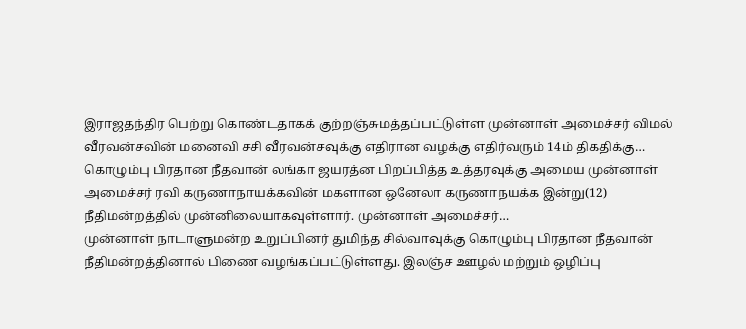இராஜதந்திர பெற்று கொண்டதாகக் குற்றஞ்சுமத்தப்பட்டுள்ள முன்னாள் அமைச்சர் விமல் வீரவன்சவின் மனைவி சசி வீரவன்சவுக்கு எதிரான வழக்கு எதிர்வரும் 14ம் திகதிக்கு…
கொழும்பு பிரதான நீதவான் லங்கா ஜயரத்ன பிறப்பித்த உத்தரவுக்கு அமைய முன்னாள் அமைச்சர் ரவி கருணாநாயக்கவின் மகளான ஒனேலா கருணாநயக்க இன்று(12) நீதிமன்றத்தில் முன்னிலையாகவுள்ளார். முன்னாள் அமைச்சர்…
முன்னாள் நாடாளுமன்ற உறுப்பினர் துமிந்த சில்வாவுக்கு கொழும்பு பிரதான நீதவான் நீதிமன்றத்தினால் பிணை வழங்கப்பட்டுள்ளது. இலஞ்ச ஊழல் மற்றும் ஒழிப்பு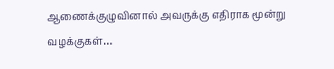ஆணைக்குழுவினால் அவருக்கு எதிராக மூன்று வழக்குகள்…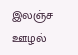இலஞ்ச ஊழல்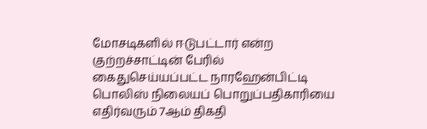மோசடிகளில் ஈடுபட்டார் என்ற குற்றச்சாட்டின் பேரில் கைதுசெய்யப்பட்ட நாரஹேன்பிட்டி பொலிஸ் நிலையப் பொறுப்பதிகாரியை எதிர்வரும் 7ஆம் திகதி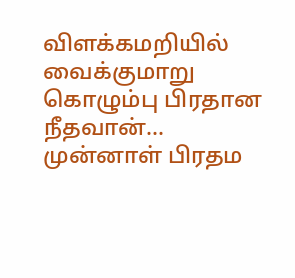விளக்கமறியில் வைக்குமாறு கொழும்பு பிரதான நீதவான்…
முன்னாள் பிரதம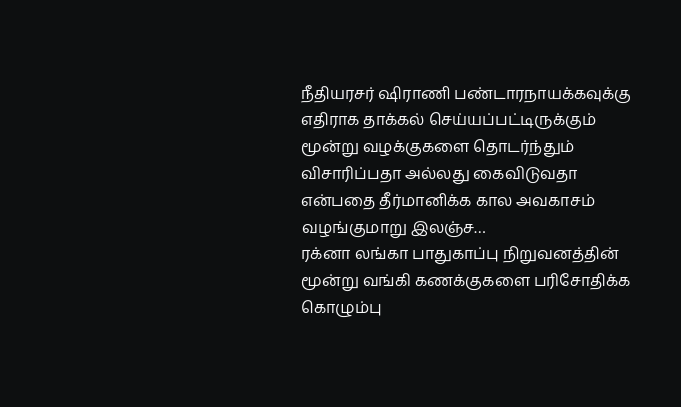நீதியரசர் ஷிராணி பண்டாரநாயக்கவுக்கு எதிராக தாக்கல் செய்யப்பட்டிருக்கும் மூன்று வழக்குகளை தொடர்ந்தும் விசாரிப்பதா அல்லது கைவிடுவதா என்பதை தீர்மானிக்க கால அவகாசம் வழங்குமாறு இலஞ்ச…
ரக்னா லங்கா பாதுகாப்பு நிறுவனத்தின் மூன்று வங்கி கணக்குகளை பரிசோதிக்க கொழும்பு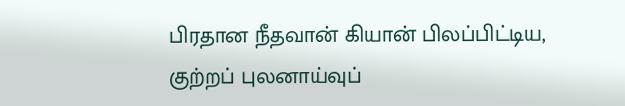பிரதான நீதவான் கியான் பிலப்பிட்டிய, குற்றப் புலனாய்வுப்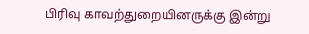பிரிவு காவற்துறையினருக்கு இன்று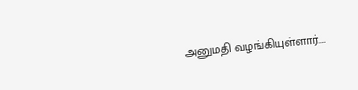அனுமதி வழங்கியுள்ளார்.…